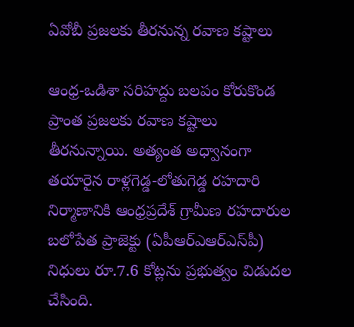ఏవోబీ ప్రజలకు తీరనున్న రవాణ కష్టాలు

ఆంధ్ర-ఒడిశా సరిహద్దు బలపం కోరుకొండ ప్రాంత ప్రజలకు రవాణ కష్టాలు తీరనున్నాయి. అత్యంత అధ్వానంగా తయారైన రాళ్లగెడ్డ-లోతుగెడ్డ రహదారి నిర్మాణానికి ఆంధ్రప్రదేశ్‌ గ్రామీణ రహదారుల బలోపేత ప్రాజెక్టు (ఏపీఆర్‌ఎఆర్‌ఎస్‌పీ) నిధులు రూ.7.6 కోట్లను ప్రభుత్వం విడుదల చేసింది.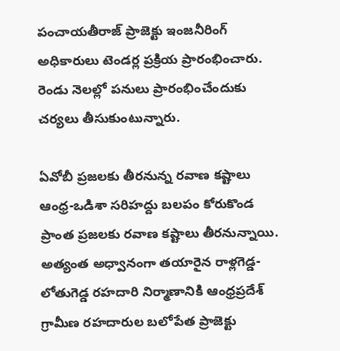పంచాయతీరాజ్‌ ప్రాజెక్టు ఇంజనీరింగ్‌ అధికారులు టెండర్ల ప్రక్రియ ప్రారంభించారు. రెండు నెలల్లో పనులు ప్రారంభించేందుకు చర్యలు తీసుకుంటున్నారు.

ఏవోబీ ప్రజలకు తీరనున్న రవాణ కష్టాలు
ఆంధ్ర-ఒడిశా సరిహద్దు బలపం కోరుకొండ ప్రాంత ప్రజలకు రవాణ కష్టాలు తీరనున్నాయి. అత్యంత అధ్వానంగా తయారైన రాళ్లగెడ్డ-లోతుగెడ్డ రహదారి నిర్మాణానికి ఆంధ్రప్రదేశ్‌ గ్రామీణ రహదారుల బలోపేత ప్రాజెక్టు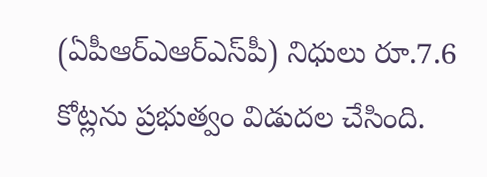(ఏపీఆర్‌ఎఆర్‌ఎస్‌పీ) నిధులు రూ.7.6 కోట్లను ప్రభుత్వం విడుదల చేసింది.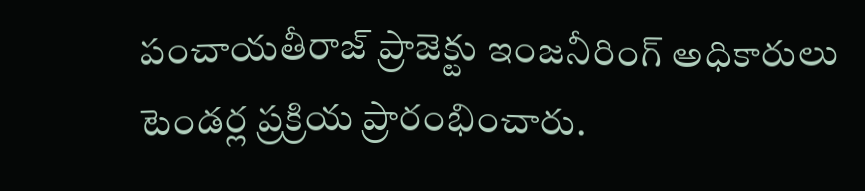పంచాయతీరాజ్‌ ప్రాజెక్టు ఇంజనీరింగ్‌ అధికారులు టెండర్ల ప్రక్రియ ప్రారంభించారు.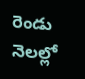రెండు నెలల్లో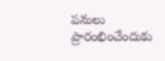పనులు ప్రారంభించేందుకు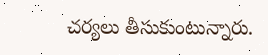చర్యలు తీసుకుంటున్నారు.